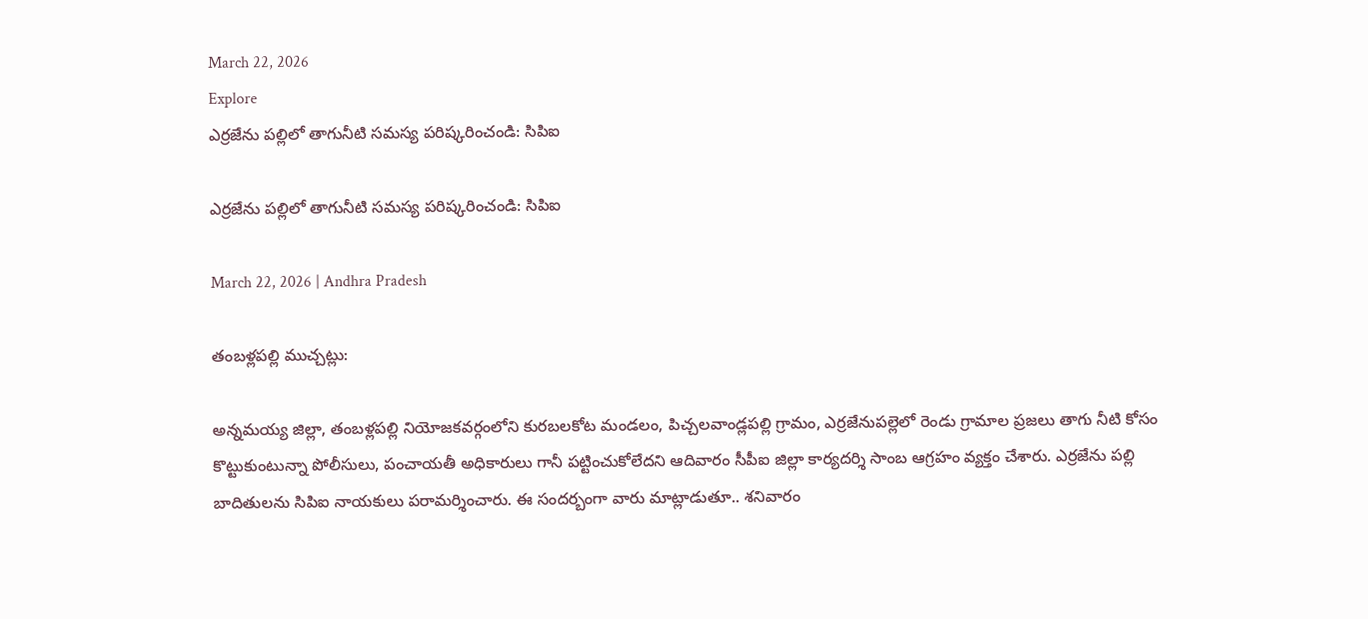March 22, 2026
Explore
ఎర్రజేను పల్లిలో తాగునీటి సమస్య పరిష్కరించండి: సిపిఐ

ఎర్రజేను పల్లిలో తాగునీటి సమస్య పరిష్కరించండి: సిపిఐ

March 22, 2026 | Andhra Pradesh

తంబళ్లపల్లి ముచ్చట్లు:

అన్నమయ్య జిల్లా, తంబళ్లపల్లి నియోజకవర్గంలోని కురబలకోట మండలం, పిచ్చలవాండ్లపల్లి గ్రామం, ఎర్రజేనుపల్లెలో రెండు గ్రామాల ప్రజలు తాగు నీటి కోసం కొట్టుకుంటున్నా పోలీసులు, పంచాయతీ అధికారులు గానీ పట్టించుకోలేదని ఆదివారం సీపీఐ జిల్లా కార్యదర్శి సాంబ ఆగ్రహం వ్యక్తం చేశారు. ఎర్రజేను పల్లి బాదితులను సిపిఐ నాయకులు పరామర్శించారు. ఈ సందర్బంగా వారు మాట్లాడుతూ.. శనివారం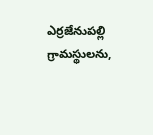ఎర్రజేనుపల్లి గ్రామస్థులను,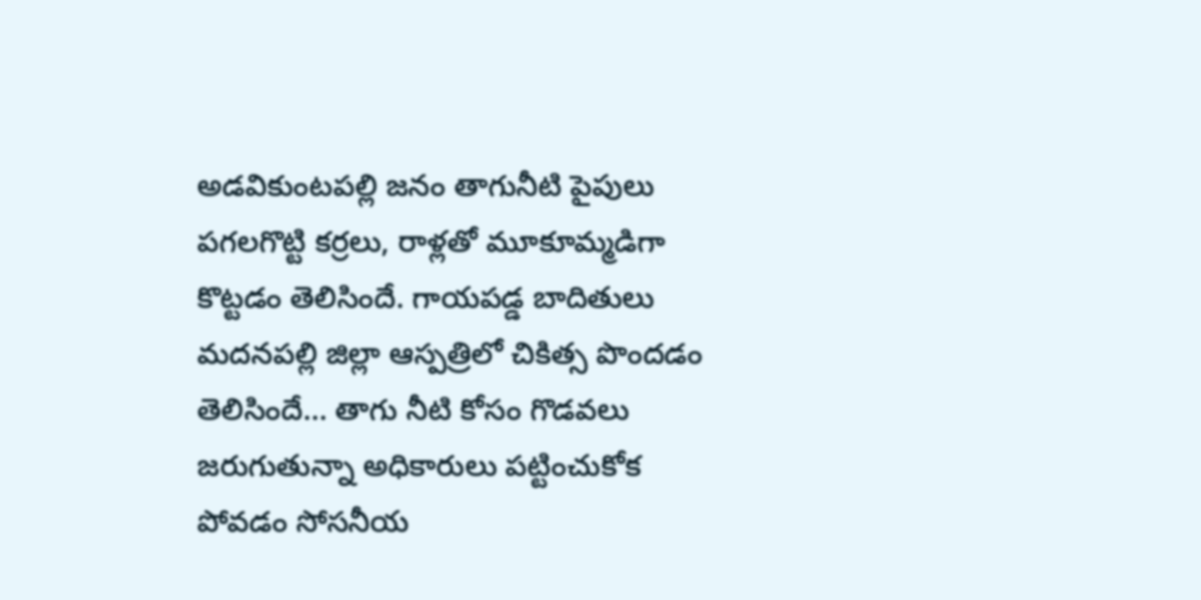అడవికుంటపల్లి జనం తాగునీటి పైపులు పగలగొట్టి కర్రలు, రాళ్లతో మూకూమ్మడిగా కొట్టడం తెలిసిందే. గాయపడ్డ బాదితులు మదనపల్లి జిల్లా ఆస్పత్రిలో చికిత్స పొందడం తెలిసిందే… తాగు నీటి కోసం గొడవలు జరుగుతున్నా అధికారులు పట్టించుకోక పోవడం సోసనీయ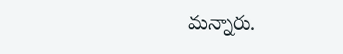మన్నారు.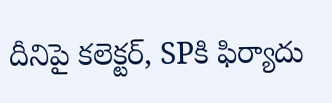దీనిపై కలెక్టర్, SPకి ఫిర్యాదు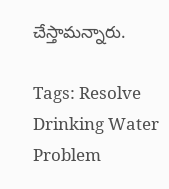చేస్తామన్నారు.

Tags: Resolve Drinking Water Problem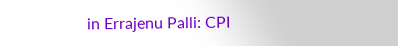in Errajenu Palli: CPI